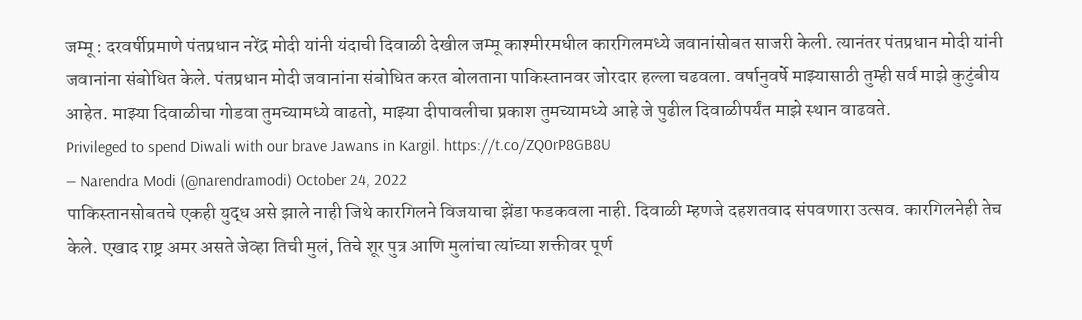जम्मू : दरवर्षीप्रमाणे पंतप्रधान नरेंद्र मोदी यांनी यंदाची दिवाळी देखील जम्मू काश्मीरमधील कारगिलमध्ये जवानांसोबत साजरी केली. त्यानंतर पंतप्रधान मोदी यांनी जवानांना संबोधित केले. पंतप्रधान मोदी जवानांना संबोधित करत बोलताना पाकिस्तानवर जोरदार हल्ला चढवला. वर्षानुवर्षे माझ्यासाठी तुम्ही सर्व माझे कुटुंबीय आहेत. माझ्या दिवाळीचा गोडवा तुमच्यामध्ये वाढतो, माझ्या दीपावलीचा प्रकाश तुमच्यामध्ये आहे जे पुढील दिवाळीपर्यंत माझे स्थान वाढवते.
Privileged to spend Diwali with our brave Jawans in Kargil. https://t.co/ZQ0rP8GB8U
— Narendra Modi (@narendramodi) October 24, 2022
पाकिस्तानसोबतचे एकही युद्ध असे झाले नाही जिथे कारगिलने विजयाचा झेंडा फडकवला नाही. दिवाळी म्हणजे दहशतवाद संपवणारा उत्सव. कारगिलनेही तेच केले. एखाद राष्ट्र अमर असते जेव्हा तिची मुलं, तिचे शूर पुत्र आणि मुलांचा त्यांच्या शक्तीवर पूर्ण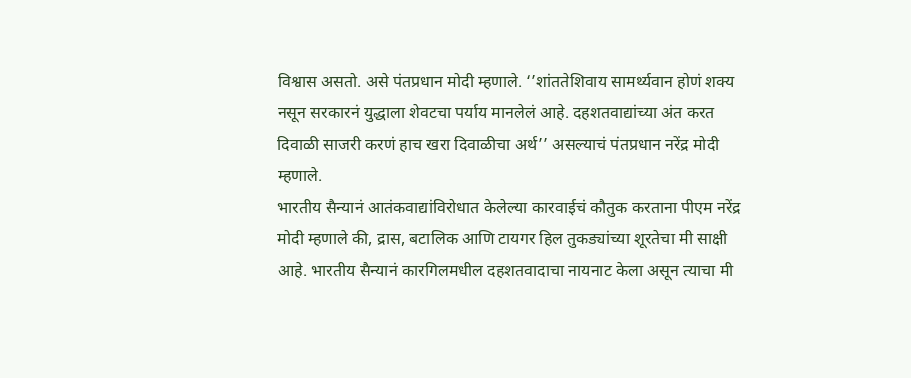विश्वास असतो. असे पंतप्रधान मोदी म्हणाले. ‘’शांततेशिवाय सामर्थ्यवान होणं शक्य नसून सरकारनं युद्धाला शेवटचा पर्याय मानलेलं आहे. दहशतवाद्यांच्या अंत करत दिवाळी साजरी करणं हाच खरा दिवाळीचा अर्थ’’ असल्याचं पंतप्रधान नरेंद्र मोदी म्हणाले.
भारतीय सैन्यानं आतंकवाद्यांविरोधात केलेल्या कारवाईचं कौतुक करताना पीएम नरेंद्र मोदी म्हणाले की, द्रास, बटालिक आणि टायगर हिल तुकड्यांच्या शूरतेचा मी साक्षी आहे. भारतीय सैन्यानं कारगिलमधील दहशतवादाचा नायनाट केला असून त्याचा मी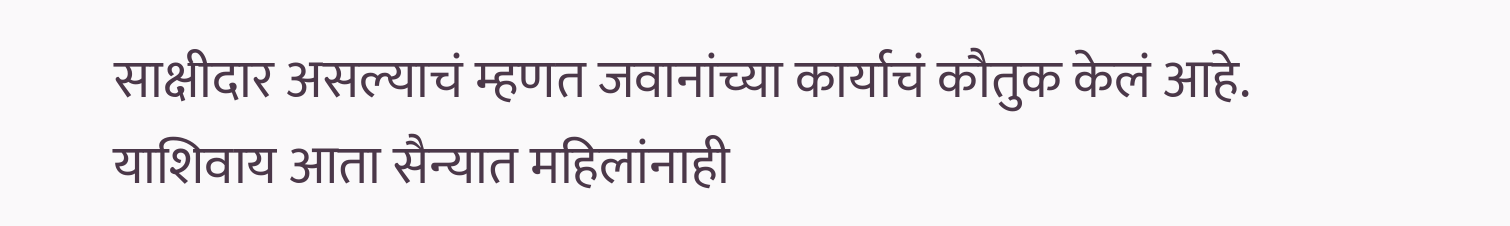साक्षीदार असल्याचं म्हणत जवानांच्या कार्याचं कौतुक केलं आहे. याशिवाय आता सैन्यात महिलांनाही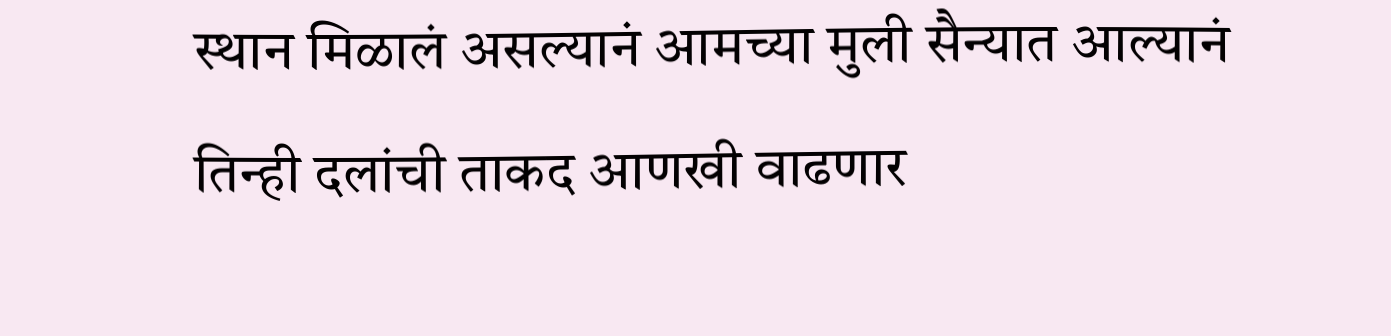स्थान मिळालं असल्यानं आमच्या मुली सैन्यात आल्यानं तिन्ही दलांची ताकद आणखी वाढणार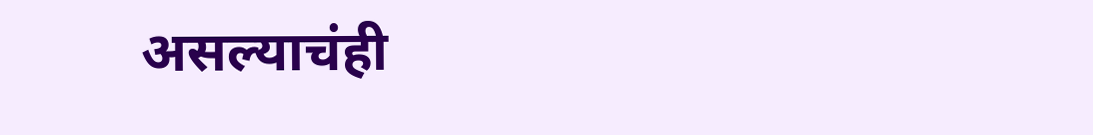असल्याचंही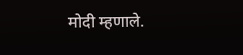मोदी म्हणाले.